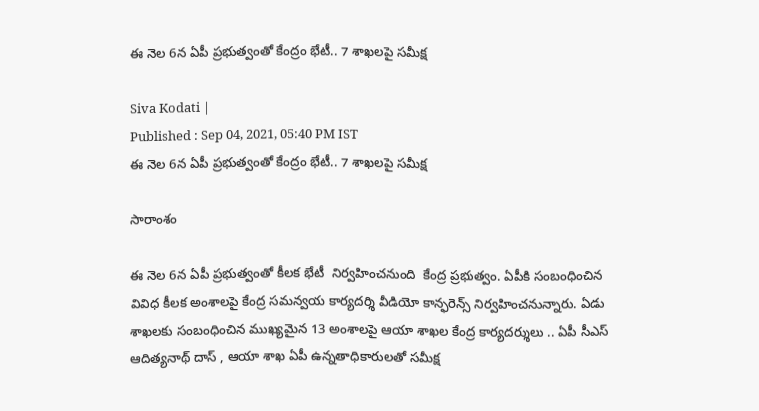ఈ నెల 6న ఏపీ ప్రభుత్వంతో కేంద్రం భేటీ.. 7 శాఖలపై సమీక్ష

Siva Kodati |
Published : Sep 04, 2021, 05:40 PM IST
ఈ నెల 6న ఏపీ ప్రభుత్వంతో కేంద్రం భేటీ.. 7 శాఖలపై సమీక్ష

సారాంశం

ఈ నెల 6న ఏపీ ప్రభుత్వంతో కీలక భేటీ  నిర్వహించనుంది  కేంద్ర ప్రభుత్వం. ఏపీకి సంబంధించిన వివిధ కీలక అంశాలపై కేంద్ర సమన్వయ కార్యదర్శి వీడియో కాన్ఫరెన్స్ నిర్వహించనున్నారు. ఏడు శాఖలకు సంబంధించిన ముఖ్యమైన 13 అంశాలపై ఆయా శాఖల కేంద్ర కార్యదర్శులు .. ఏపీ సీఎస్ ఆదిత్యనాథ్ దాస్ , ఆయా శాఖ ఏపీ ఉన్నతాధికారులతో సమీక్ష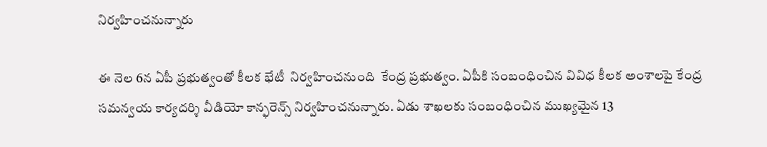నిర్వహించనున్నారు

ఈ నెల 6న ఏపీ ప్రభుత్వంతో కీలక భేటీ  నిర్వహించనుంది  కేంద్ర ప్రభుత్వం. ఏపీకి సంబంధించిన వివిధ కీలక అంశాలపై కేంద్ర సమన్వయ కార్యదర్శి వీడియో కాన్ఫరెన్స్ నిర్వహించనున్నారు. ఏడు శాఖలకు సంబంధించిన ముఖ్యమైన 13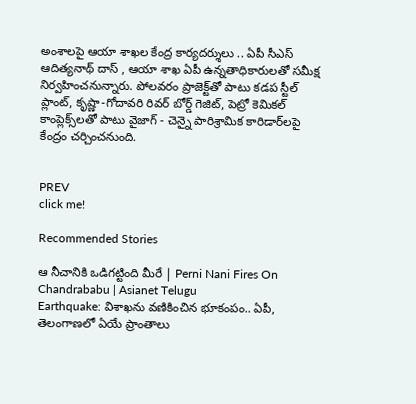అంశాలపై ఆయా శాఖల కేంద్ర కార్యదర్శులు .. ఏపీ సీఎస్ ఆదిత్యనాథ్ దాస్ , ఆయా శాఖ ఏపీ ఉన్నతాధికారులతో సమీక్ష నిర్వహించనున్నారు. పోలవరం ప్రాజెక్ట్‌తో పాటు కడప స్టీల్ ప్లాంట్, కృష్ణా-గోదావరి రివర్ బోర్డ్ గెజిట్, పెట్రో కెమికల్ కాంప్లెక్స్‌లతో పాటు వైజాగ్ - చెన్నై పారిశ్రామిక కారిడార్‌లపై కేంద్రం చర్చించనుంది.


PREV
click me!

Recommended Stories

ఆ నీచానికి ఒడిగట్టింది మీరే | Perni Nani Fires On Chandrababu | Asianet Telugu
Earthquake: విశాఖను వణికించిన భూకంపం.. ఏపీ, తెలంగాణలో ఏయే ప్రాంతాలు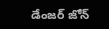డేంజర్ జోన్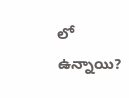లో ఉన్నాయి?